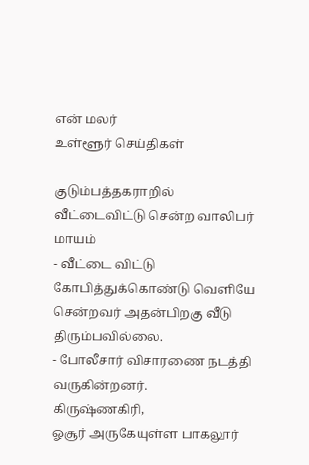என் மலர்
உள்ளூர் செய்திகள்

குடும்பத்தகராறில் வீட்டைவிட்டு சென்ற வாலிபர் மாயம்
- வீட்டை விட்டு கோபித்துக்கொண்டு வெளியே சென்றவர் அதன்பிறகு வீடு திரும்பவில்லை.
- போலீசார் விசாரணை நடத்தி வருகின்றனர்.
கிருஷ்ணகிரி,
ஓசூர் அருகேயுள்ள பாகலூர்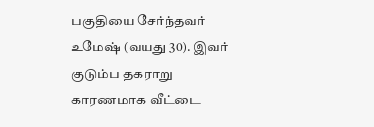பகுதியை சேர்ந்தவர் உமேஷ் (வயது 30). இவர் குடும்ப தகராறு காரணமாக வீட்டை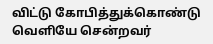விட்டு கோபித்துக்கொண்டு வெளியே சென்றவர்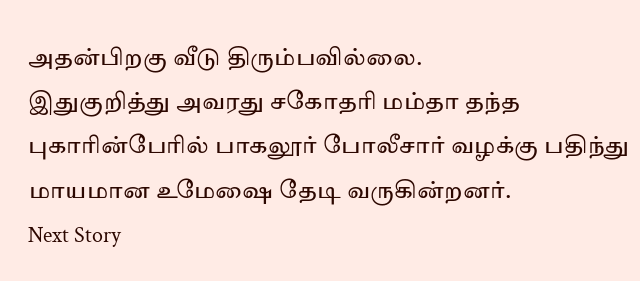அதன்பிறகு வீடு திரும்பவில்லை.
இதுகுறித்து அவரது சகோதரி மம்தா தந்த புகாரின்பேரில் பாகலூர் போலீசார் வழக்கு பதிந்து மாயமான உமேஷை தேடி வருகின்றனர்.
Next Story